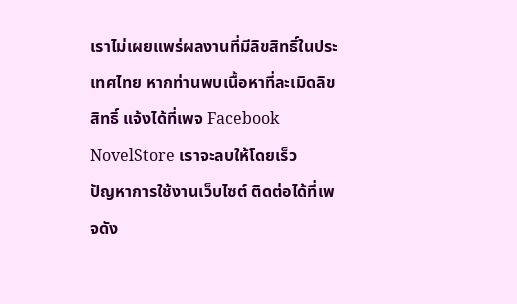เราไม่เผยแพร่ผลงานที่มีลิขสิทธิ์ในประเทศไทย หากท่านพบเนื้อหาที่ละเมิดลิขสิทธิ์ แจ้งได้ที่เพจ Facebook NovelStore เราจะลบให้โดยเร็ว
ปัญหาการใช้งานเว็บไซต์ ติดต่อได้ที่เพจดัง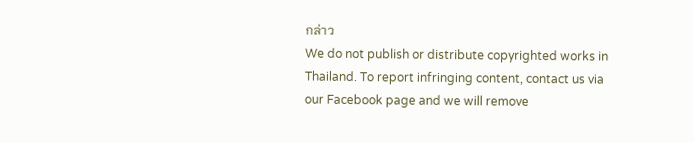กล่าว
We do not publish or distribute copyrighted works in Thailand. To report infringing content, contact us via our Facebook page and we will remove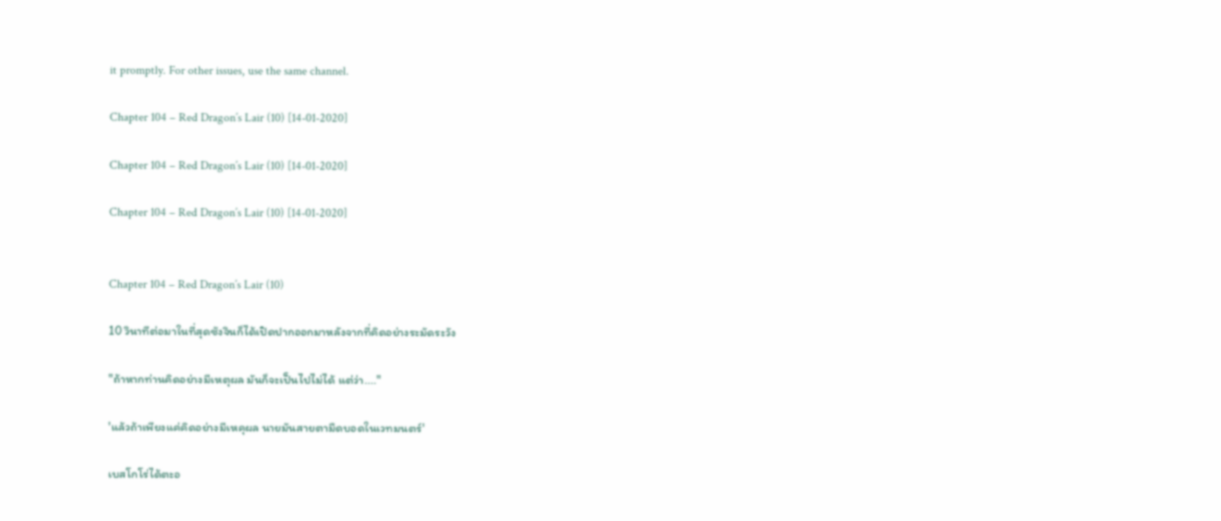it promptly. For other issues, use the same channel.

Chapter 104 – Red Dragon’s Lair (10) [14-01-2020]

Chapter 104 – Red Dragon’s Lair (10) [14-01-2020]

Chapter 104 – Red Dragon’s Lair (10) [14-01-2020]


Chapter 104 – Red Dragon’s Lair (10)

10 วินาทีต่อมาในที่สุดซังจินก็ได้เปิดปากออกมาหลังจากที่คิดอย่างระมัดระวัง

"ถ้าหากท่านคิดอย่างมีเหตุผล มันก็จะเป็นไปไม่ได้ แต่ว่า...."

'แล้วถ้าเพียงแค่คิดอย่างมีเหคุผล นายมันสายตามืดบอดในเวทมนตร์'

เบสโกโร่ได้ตะอ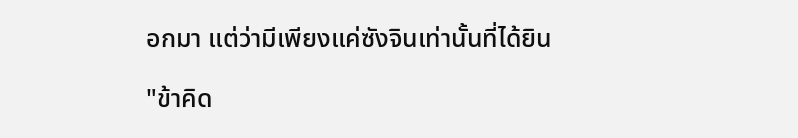อกมา แต่ว่ามีเพียงแค่ซังจินเท่านั้นที่ได้ยิน

"ข้าคิด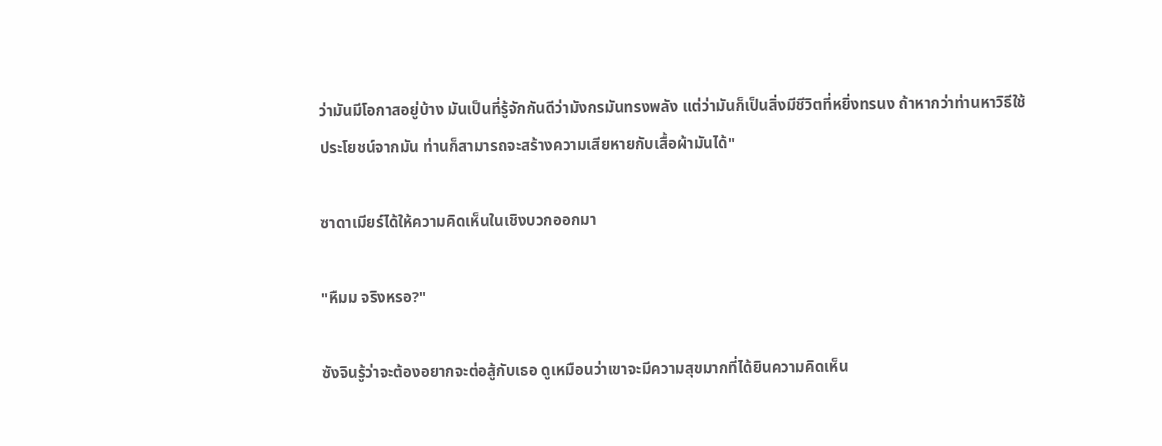ว่ามันมีโอกาสอยู่บ้าง มันเป็นที่รู้จักกันดีว่ามังกรมันทรงพลัง แต่ว่ามันก็เป็นสิ่งมีชีวิตที่หยิ่งทรนง ถ้าหากว่าท่านหาวิธีใช้ประโยชน์จากมัน ท่านก็สามารถจะสร้างความเสียหายกับเสื้อผ้ามันได้"

ซาดาเมียร์ได้ให้ความคิดเห็นในเชิงบวกออกมา

"หืมม จริงหรอ?"

ซังจินรู้ว่าจะต้องอยากจะต่อสู้กับเธอ ดูเหมือนว่าเขาจะมีความสุขมากที่ได้ยินความคิดเห็น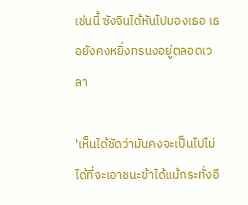เช่นนี้ ซังจินได้หันไปมองเธอ เธอยังคงหยิ่งทรนงอยู่ตลอดเวลา

'เห็นได้ชัดว่ามันคงจะเป็นไปไม่ได้ที่จะเอาชนะข้าได้แม้กระทั่งอี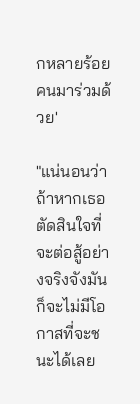กหลายร้อยคนมาร่วมด้วย'

"แน่นอนว่าถ้าหากเธอตัดสินใจที่จะต่อสู้อย่างจริงจังมันก็จะไม่มีโอกาสที่จะชนะได้เลย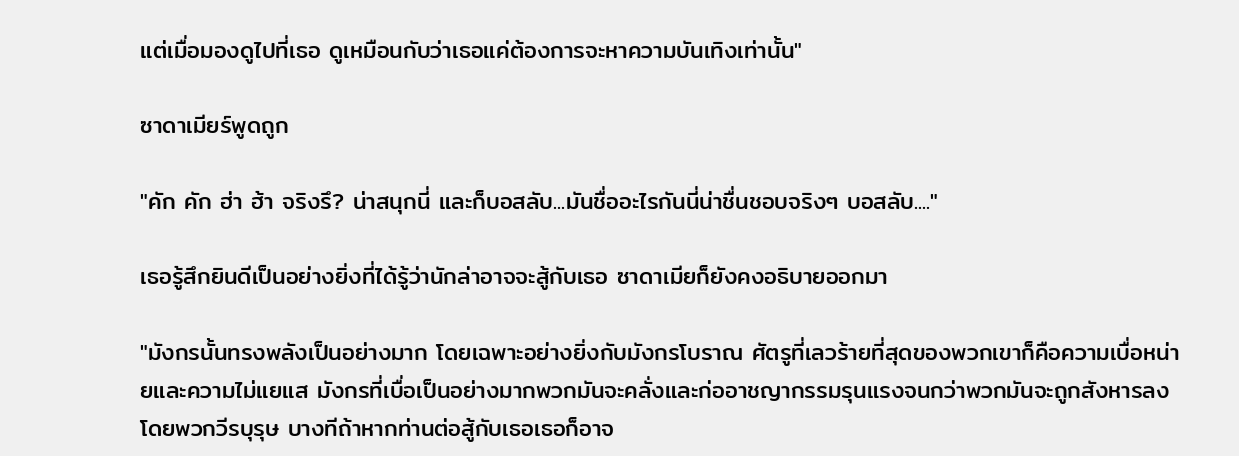แต่เมื่อมองดูไปที่เธอ ดูเหมือนกับว่าเธอแค่ต้องการจะหาความบันเทิงเท่านั้น"

ซาดาเมียร์พูดถูก

"คัก คัก ฮ่า ฮ้า จริงรึ? น่าสนุกนี่ และก็บอสลับ...มันชื่ออะไรกันนี่น่าชื่นชอบจริงๆ บอสลับ...."

เธอรู้สึกยินดีเป็นอย่างยิ่งที่ได้รู้ว่านักล่าอาจจะสู้กับเธอ ซาดาเมียก็ยังคงอธิบายออกมา

"มังกรนั้นทรงพลังเป็นอย่างมาก โดยเฉพาะอย่างยิ่งกับมังกรโบราณ ศัตรูที่เลวร้ายที่สุดของพวกเขาก็คือความเบื่อหน่ายและความไม่แยแส มังกรที่เบื่อเป็นอย่างมากพวกมันจะคลั่งและก่ออาชญากรรมรุนแรงจนกว่าพวกมันจะถูกสังหารลงโดยพวกวีรบุรุษ บางทีถ้าหากท่านต่อสู้กับเธอเธอก็อาจ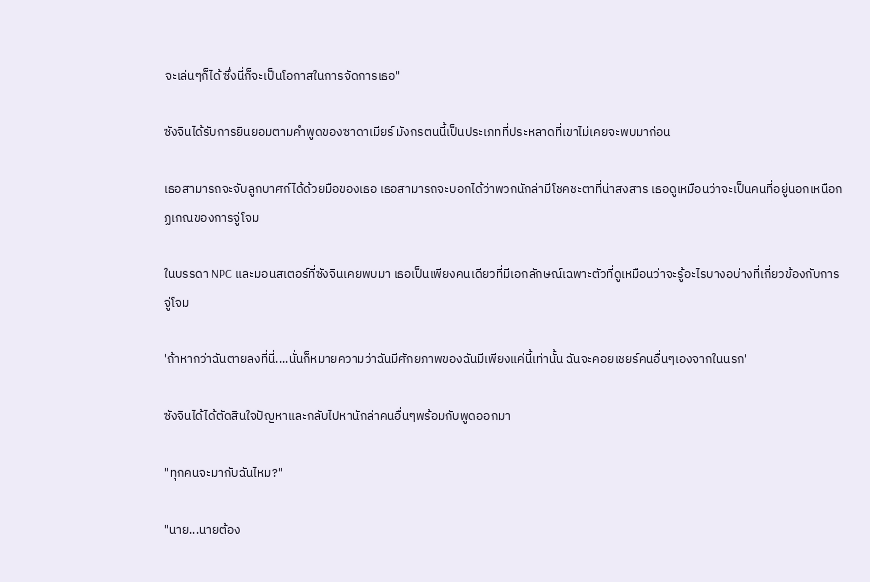จะเล่นๆก็ได้ ซึ่งนี่ก็จะเป็นโอกาสในการจัดการเธอ"

ซังจินได้รับการยินยอมตามคำพูดของซาดาเมียร์ มังกรตนนี้เป็นประเภทที่ประหลาดที่เขาไม่เคยจะพบมาก่อน

เธอสามารถจะจับลูกบาศก์ได้ด้วยมือของเธอ เธอสามารถจะบอกได้ว่าพวกนักล่ามีโชคชะตาที่น่าสงสาร เธอดูเหมือนว่าจะเป็นคนที่อยู่นอกเหนือกฏเกณของการจู่โจม

ในบรรดา NPC และมอนสเตอร์ที่ซังจินเคยพบมา เธอเป็นเพียงคนเดียวที่มีเอกลักษณ์เฉพาะตัวที่ดูเหมือนว่าจะรู้อะไรบางอบ่างที่เกี่ยวข้องกับการจู่โจม

'ถ้าหากว่าฉันตายลงที่นี่....นั่นก็หมายความว่าฉันมีศักยภาพของฉันมีเพียงแค่นี้เท่านั้น ฉันจะคอยเชยร์คนอื่นๆเองจากในนรก'

ซังจินได้ได้ตัดสินใจปัญหาและกลับไปหานักล่าคนอื่นๆพร้อมกับพูดออกมา

"ทุกคนจะมากับฉันไหม?"

"นาย...นายต้อง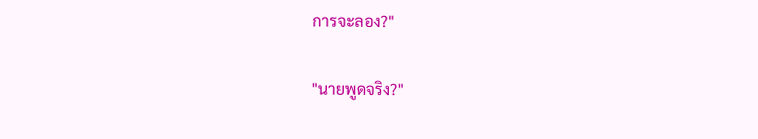การจะลอง?"

"นายพูดจริง?"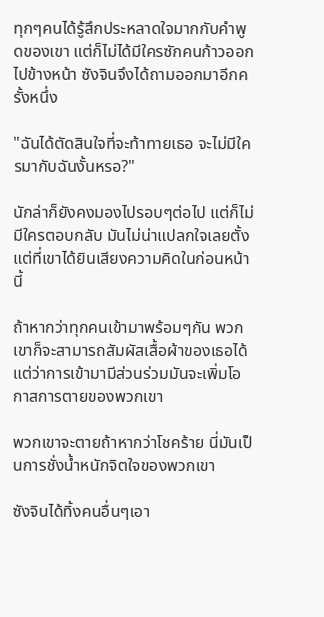ทุกๆคนได้รู้สึกประหลาดใจมากกับคำพูดของเขา แต่ก็ไม่ได้มีใครซักคนก้าวออกไปข้างหน้า ซังจินจึงได้ถามออกมาอีกครั้งหนึ่ง

"ฉันได้ตัดสินใจที่จะท้าทายเธอ จะไม่มีใครมากับฉันงั้นหรอ?"

นักล่าก็ยังคงมองไปรอบๆต่อไป แต่ก็ไม่มีใครตอบกลับ มันไม่น่าแปลกใจเลยตั้งแต่ที่เขาได้ยินเสียงความคิดในก่อนหน้านี้

ถ้าหากว่าทุกคนเข้ามาพร้อมๆกัน พวกเขาก็จะสามารถสัมผัสเสื้อผ้าของเธอได้ แต่ว่าการเข้ามามีส่วนร่วมมันจะเพิ่มโอกาสการตายของพวกเขา

พวกเขาจะตายถ้าหากว่าโชคร้าย นี่มันเป็นการชั่งน้ำหนักจิตใจของพวกเขา

ซังจินได้ทิ้งคนอื่นๆเอา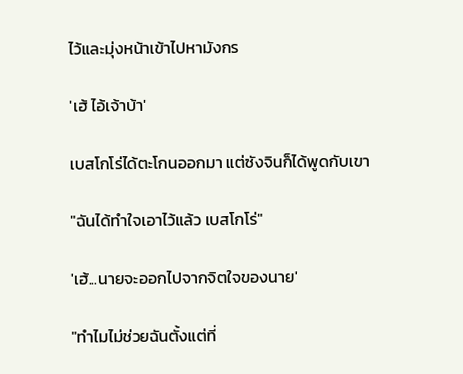ไว้และมุ่งหน้าเข้าไปหามังกร

'เฮ้ ไอ้เจ้าบ้า'

เบสโกโร่ได้ตะโกนออกมา แต่ซังจินก็ได้พูดกับเขา

"ฉันได้ทำใจเอาไว้แล้ว เบสโกโร่"

'เฮ้...นายจะออกไปจากจิตใจของนาย'

"ทำไมไม่ช่วยฉันตั้งแต่ที่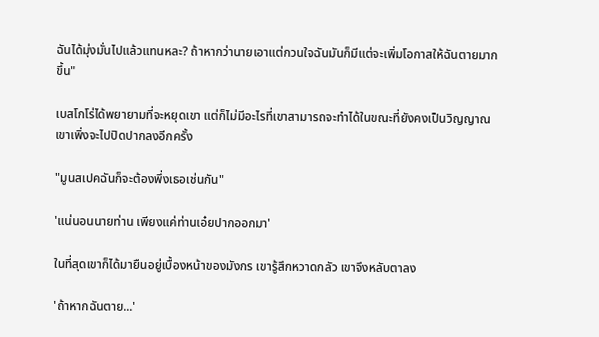ฉันได้มุ่งมั่นไปแล้วแทนหละ? ถ้าหากว่านายเอาแต่กวนใจฉันมันก็มีแต่จะเพิ่มโอกาสให้ฉันตายมากขึ้น"

เบสโกโร่ได้พยายามที่จะหยุดเขา แต่ก็ไม่มีอะไรที่เขาสามารถจะทำได้ในขณะที่ยังคงเป็นวิญญาณ เขาเพิ่งจะไปปิดปากลงอีกครั้ง

"มูนสเปคฉันก็จะต้องพึ่งเธอเช่นกัน"

'แน่นอนนายท่าน เพียงแค่ท่านเอ๋ยปากออกมา'

ในที่สุดเขาก็ได้มายืนอยู่เบื้องหน้าของมังกร เขารู้สึกหวาดกลัว เขาจึงหลับตาลง

'ถ้าหากฉันตาย...'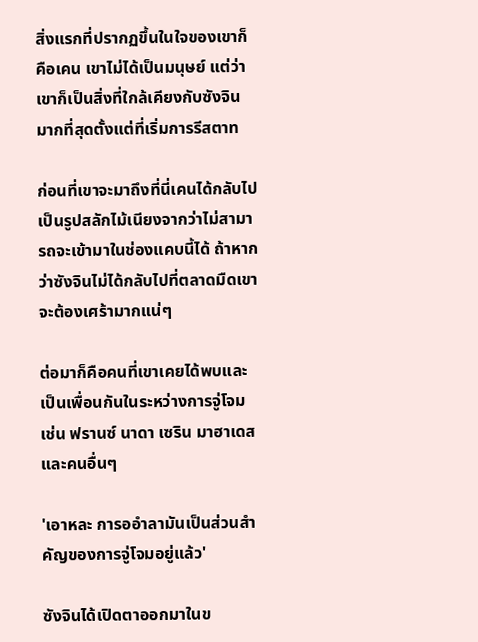สิ่งแรกที่ปรากฏขึ้นในใจของเขาก็คือเคน เขาไม่ได้เป็นมนุษย์ แต่ว่าเขาก็เป็นสิ่งที่ใกล้เคียงกับซังจินมากที่สุดตั้งแต่ที่เริ่มการรีสตาท

ก่อนที่เขาจะมาถึงที่นี่เคนได้กลับไปเป็นรูปสลักไม้เนียงจากว่าไม่สามารถจะเข้ามาในช่องแคบนี้ได้ ถ้าหากว่าซังจินไม่ได้กลับไปที่ตลาดมืดเขาจะต้องเศร้ามากแน่ๆ

ต่อมาก็คือคนที่เขาเคยได้พบและเป็นเพื่อนกันในระหว่างการจู่โจม เช่น ฟรานซ์ นาดา เซริน มาฮาเดส และคนอื่นๆ

'เอาหละ การออำลามันเป็นส่วนสำคัญของการจู่โจมอยู่แล้ว'

ซังจินได้เปิดตาออกมาในข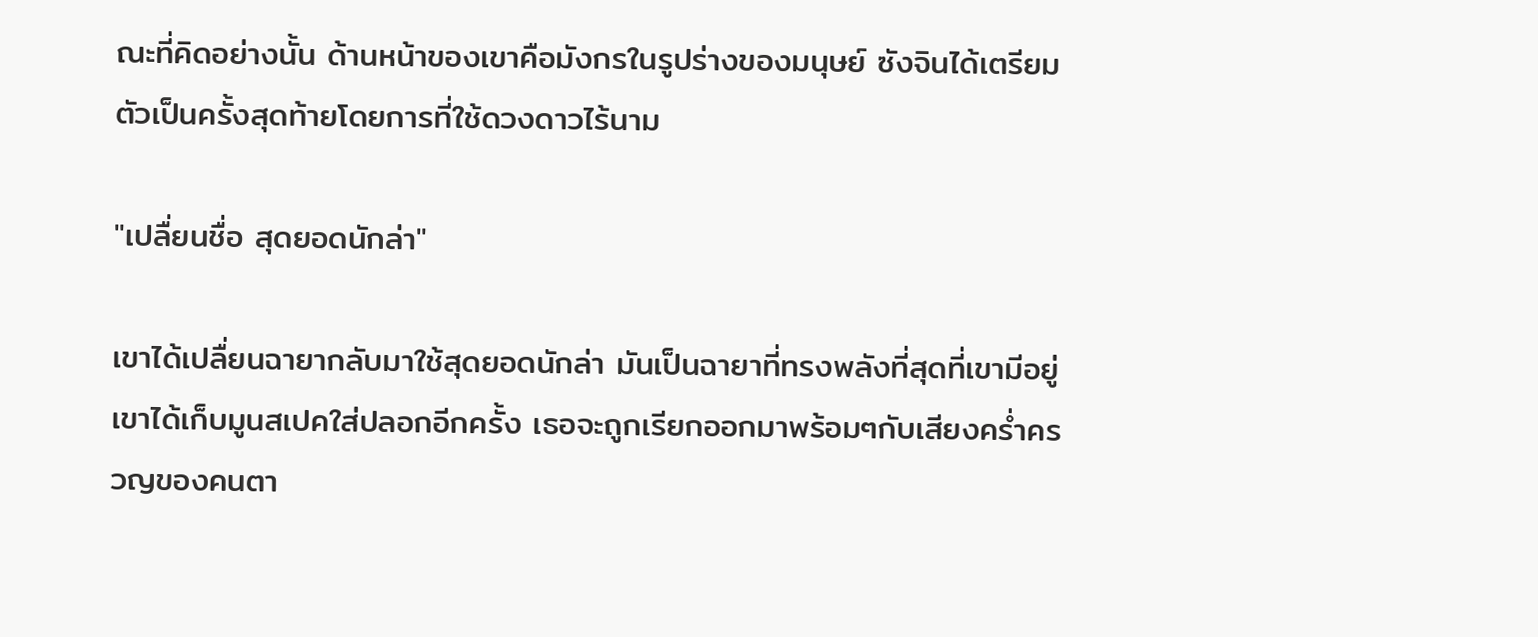ณะที่คิดอย่างนั้น ด้านหน้าของเขาคือมังกรในรูปร่างของมนุษย์ ซังจินได้เตรียมตัวเป็นครั้งสุดท้ายโดยการที่ใช้ดวงดาวไร้นาม

"เปลื่ยนชื่อ สุดยอดนักล่า"

เขาได้เปลื่ยนฉายากลับมาใช้สุดยอดนักล่า มันเป็นฉายาที่ทรงพลังที่สุดที่เขามีอยู่ เขาได้เก็บมูนสเปคใส่ปลอกอีกครั้ง เธอจะถูกเรียกออกมาพร้อมๆกับเสียงคร่ำครวญของคนตา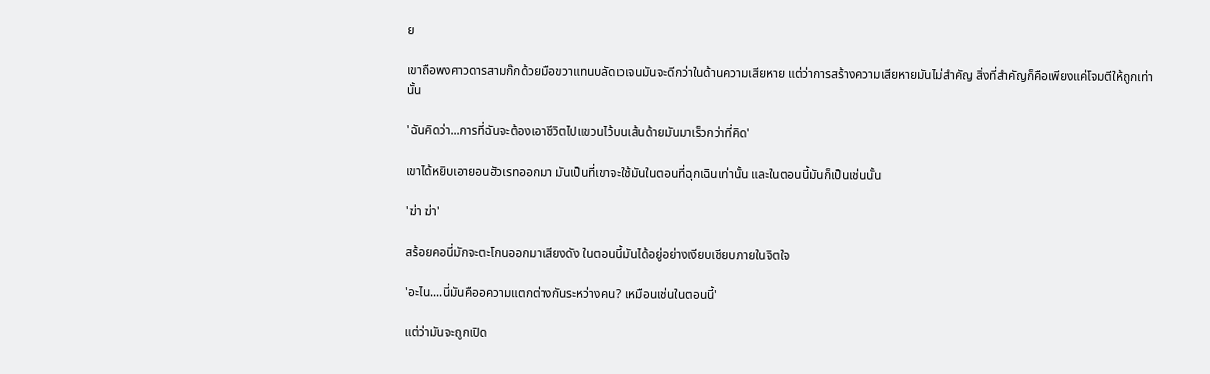ย

เขาถือพงศาวดารสามก๊กด้วยมือขวาแทนบลัดเวเจนมันจะดีกว่าในด้านความเสียหาย แต่ว่าการสร้างความเสียหายมันไม่สำคัญ สิ่งที่สำคัญก็คือเพียงแค่โจมตีให้ถูกเท่านั้น

'ฉันคิดว่า...การที่ฉันจะต้องเอาชีวิตไปแขวนไว้บนเส้นด้ายมันมาเร็วกว่าที่คิด'

เขาได้หยิบเอายอนฮัวเรทออกมา มันเป็นที่เขาจะใช้มันในตอนที่ฉุกเฉินเท่านั้น และในตอนนี้มันก็เป็นเช่นนั้น

'ฆ่า ฆ่า'

สร้อยคอนี่มักจะตะโกนออกมาเสียงดัง ในตอนนี้มันได้อยู่อย่างเงียบเชียบภายในจิตใจ

'อะไน....นี่มันคืออความแตกต่างกันระหว่างคน? เหมือนเช่นในตอนนี้'

แต่ว่ามันจะถูกเปิด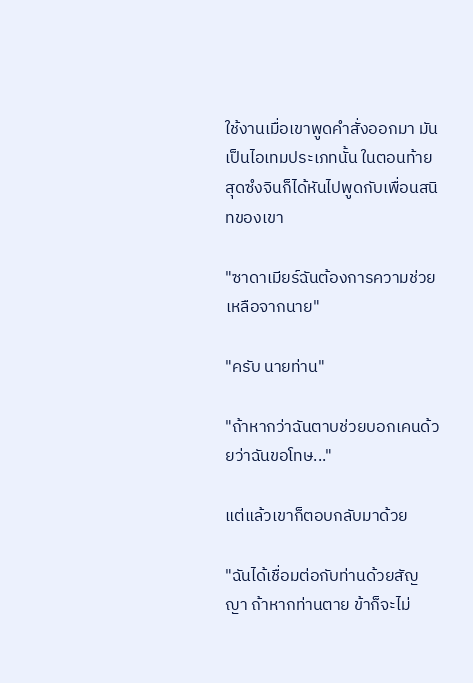ใช้งานเมื่อเขาพูดคำสั่งออกมา มันเป็นไอเทมประเภทนั้น ในตอนท้ายสุดซํงจินก็ได้หันไปพูดกับเพื่อนสนิทของเขา

"ซาดาเมียร์ฉันต้องการความช่วยเหลือจากนาย"

"ครับ นายท่าน"

"ถ้าหากว่าฉันตาบช่วยบอกเคนด้วยว่าฉันขอโทษ..."

แต่แล้วเขาก็ตอบกลับมาด้วย

"ฉันได้เชื่อมต่อกับท่านด้วยสัญญา ถ้าหากท่านตาย ข้าก็จะไม่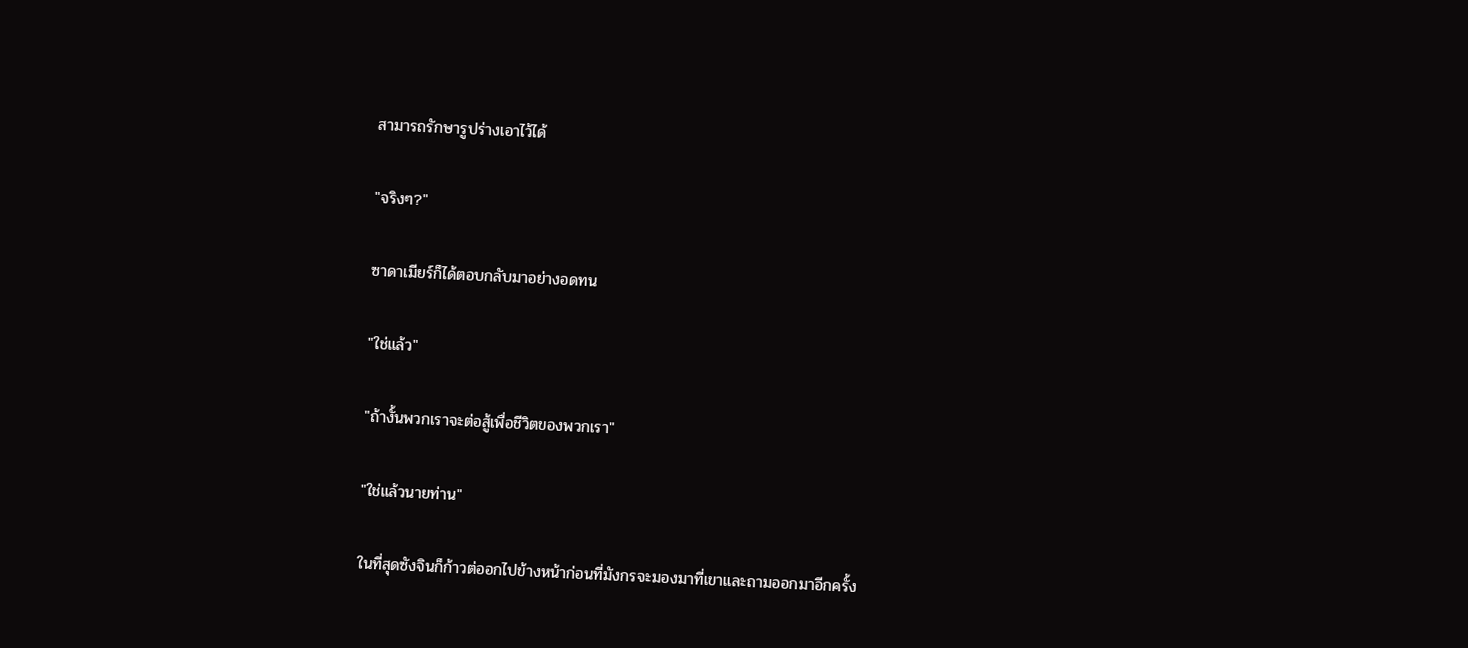สามารถรักษารูปร่างเอาไว้ได้

"จริงๆ?"

ซาดาเมียร์ก็ได้ตอบกลับมาอย่างอดทน

"ใช่แล้ว"

"ถ้างั้นพวกเราจะต่อสู้เพื่อชีวิตของพวกเรา"

"ใช่แล้วนายท่าน"

ในที่สุดซังจินก็ก้าวต่ออกไปข้างหน้าก่อนที่มังกรจะมองมาที่เขาและถามออกมาอีกครั้ง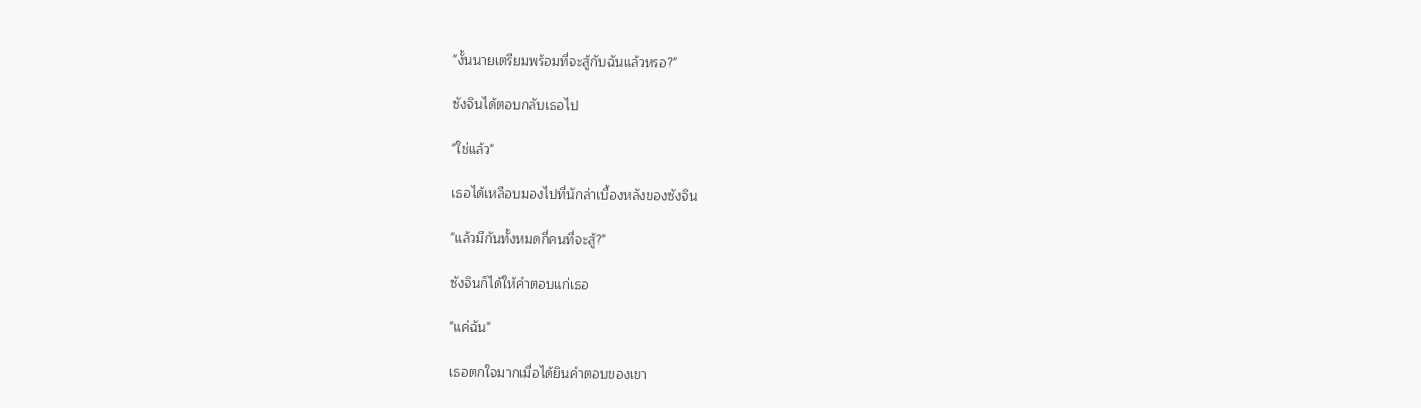"งั้นนายเตรียมพร้อมที่จะสู้กับฉันแล้วหรอ?"

ซังจินได้ตอบกลับเธอไป

"ใช่แล้ว"

เธอได้เหลือบมองไปที่นักล่าเบื้องหลังของซังจิน

"แล้วมีกันทั้งหมดกี่คนที่จะสู้?"

ซังจินก็ได้ให้คำตอบแก่เธอ

"แค่ฉัน"

เธอตกใจมากเมื่อได้ยินคำตอบของเขา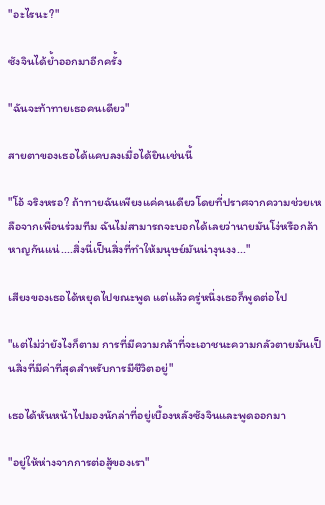"อะไรนะ?"

ซังจินได้ย้ำออกมาอีกครั้ง

"ฉันจะท้าทายเธอคนเดียว"

สายตาของเธอได้แคบลงเมื่อได้ยินเช่นนี้

"โอ้ จริงหรอ? ถ้าทายฉันเพียงแค่คนเดียวโดยที่ปราศจากความช่วยเหลือจากเพื่อนร่วมทีม ฉันไม่สามารถจะบอกได้เลยว่านายมันโง่หรือกล้าหาญกันแน่....สิ่งนี่เป็นสิ่งที่ทำให้มนุษย์มันน่างุนงง..."

เสียงของเธอได้หยุดไปขณะพูด แต่แล้วครู่หนึ่งเธอก็พูดต่อไป

"แต่ไม่ว่ายังไงก็ตาม การที่มีความกล้าที่จะเอาชนะความกลัวตายมันเป็นสิ่งที่มีค่าที่สุดสำหรับการมีชีวิตอยู่"

เธอได้หันหน้าไปมองนักล่าที่อยู่เบื้องหลังซังจินและพูดออกมา

"อยู่ให้ห่างจากการต่อสู้ของเรา"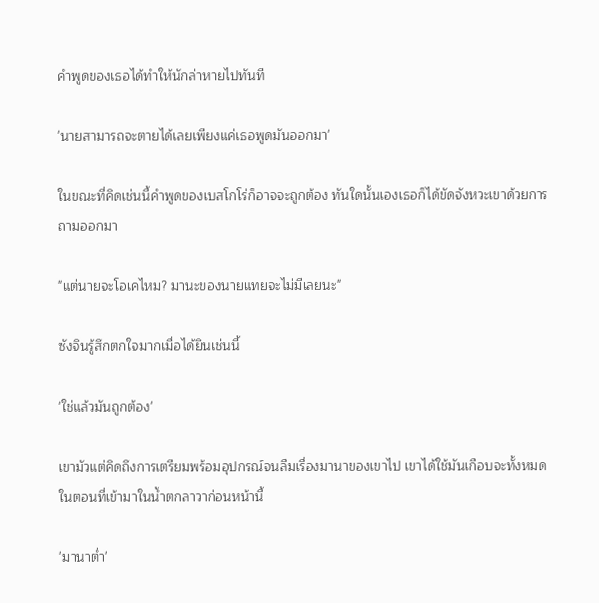คำพูดของเธอได้ทำให้นักล่าหายไปทันที

'นายสามารถจะตายได้เลยเพียงแค่เธอพูดมันออกมา'

ในขณะที่คิดเช่นนี้คำพูดของเบสโกโร่ก็อาจจะถูกต้อง ทันใดนั้นเองเธอก็ได้ขัดจังหวะเขาด้วยการถามออกมา

"แต่นายจะโอเคไหม? มานะของนายแทยจะไม่มีเลยนะ"

ซังจินรู้สึกตกใจมากเมื่อได้ยินเช่นนี้

'ใช่แล้วมันถูกต้อง'

เขามัวแต่คิดถึงการเตรียมพร้อมอุปกรณ์จนลืมเรื่องมานาของเขาไป เขาได้ใช้มันเกือบจะทั้งหมดในตอนที่เข้ามาในน้ำตกลาวาก่อนหน้านี้

'มานาต่ำ'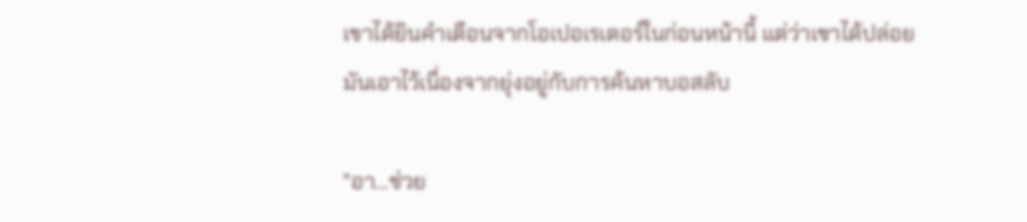เขาได้ยินคำเตือนจากโอเปอเรเตอร์ในก่อนหน้านี้ แต่ว่าเขาได้ปล่อยมันเอาไว้เนื่องจากยุ่งอยู่กับการค้นหาบอสลับ

"อา...ช่วย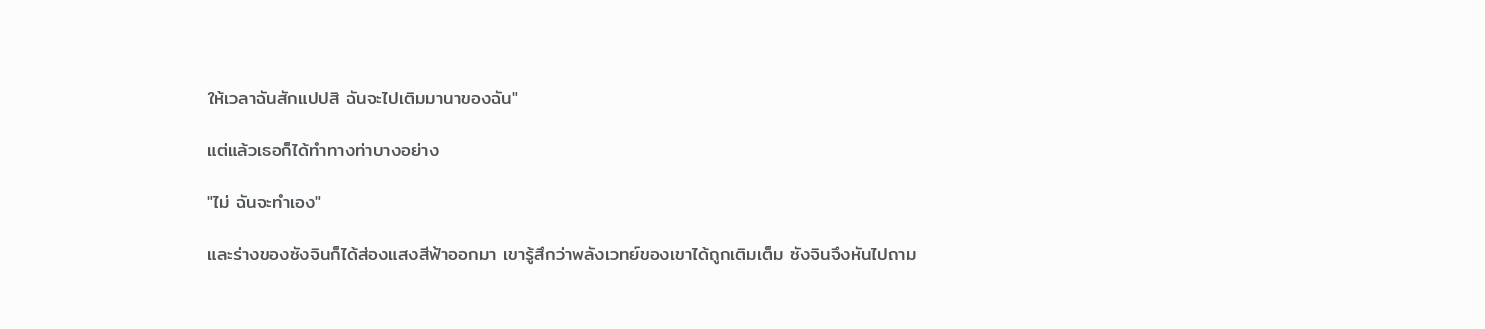ให้เวลาฉันสักแปปสิ ฉันจะไปเติมมานาของฉัน"

แต่แล้วเธอก็ได้ทำทางท่าบางอย่าง

"ไม่ ฉันจะทำเอง"

และร่างของซังจินก็ได้ส่องแสงสีฟ้าออกมา เขารู้สึกว่าพลังเวทย์ของเขาได้ถูกเติมเต็ม ซังจินจึงหันไปถาม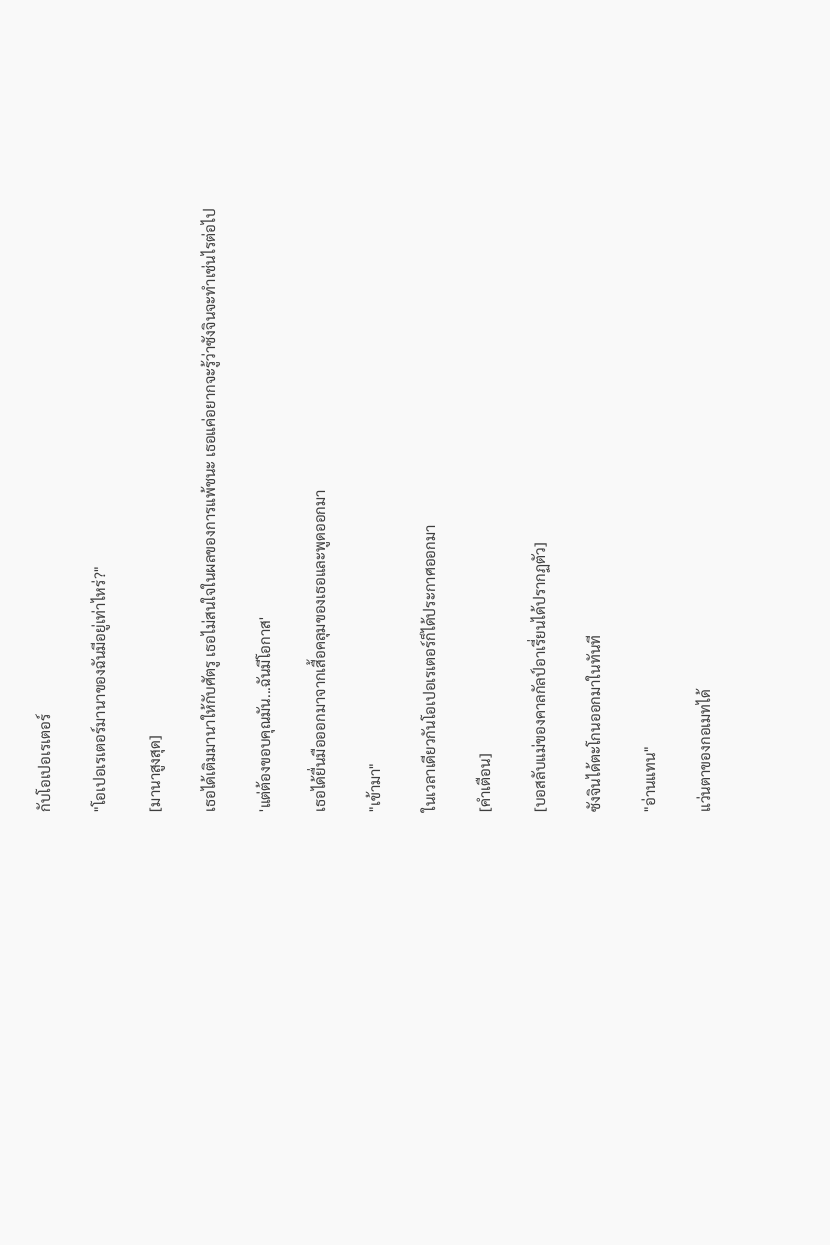กับโอเปอเรเตอร์

"โอเปอเรเตอร์มานาของฉันมีอยู่เท่าไหร่?"

[มานาสูงสุด]

เธอได้เติมมานาให้กับศัตรู เธอไม่สนใจในผลของการแพ้ชนะ เธอแค่อยากจะรู้ว่าซังจินจะทำเช่นไรต่อไป

'แต่ต้องขอบคุณมัน...ฉันมีโอกาส'

เธอได้ยื่นมือออกมาจากเสื้อคลุมของเธอและพูดออกมา

"เข้ามา"

ในเวลาเดียวกันโอเปอเรเตอร์ก็ได้ประกาศออกมา

[คำเตือน]

[บอสลับแม่ของคาลกัลป์อาเรี่ยนได้ปรากฏตัว]

ซังจินได้ตะโกนออกมาในทันที

"อ่านแทน"

แว่นตาของกอเมทได้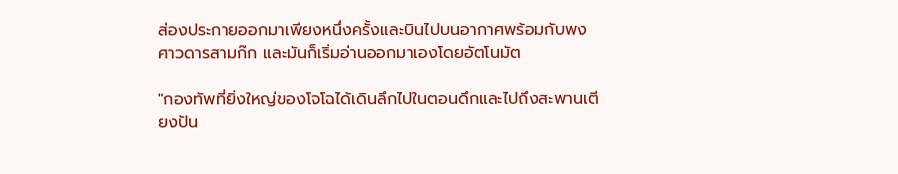ส่องประกายออกมาเพียงหนึ่งครั้งและบินไปบนอากาศพร้อมกับพงศาวดารสามก๊ก และมันก็เริ่มอ่านออกมาเองโดยอัตโนมัต

"กองทัพที่ยิ่งใหญ่ของโจโฉได้เดินลึกไปในตอนดึกและไปถึงสะพานเตียงปัน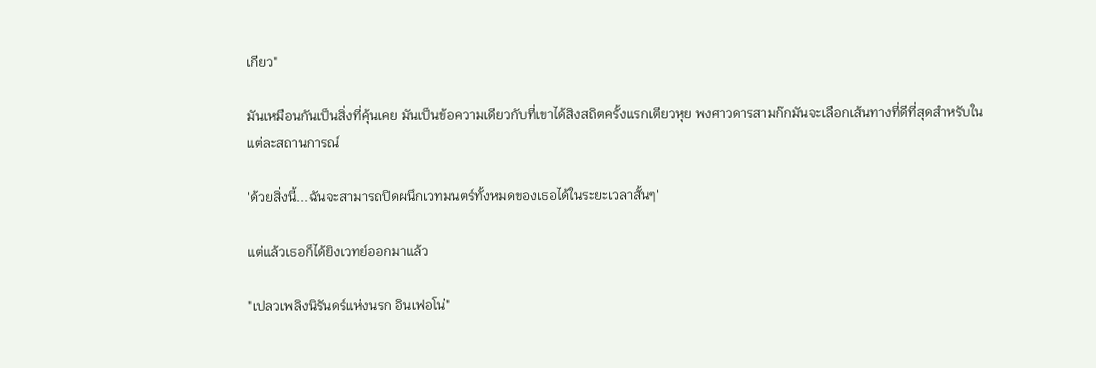เกียว"

มันเหมือนกันเป็นสิ่งที่คุ้นเคย มันเป็นข้อความเดียวกับที่เขาได้สิงสถิตครั้งแรกเตียวหุย พงศาวดารสามก๊กมันจะเลือกเส้นทางที่ดีที่สุดสำหรับในแต่ละสถานการณ์

'ด้วยสิ่งนี้...ฉันจะสามารถปิดผนึกเวทมนตร์ทั้งหมดของเธอได้ในระยะเวลาสั้นๆ'

แต่แล้วเธอก็ได้ยิงเวทย์ออกมาแล้ว

"เปลวเพลิงนิรันดร์แห่งนรก อินเฟอโน่"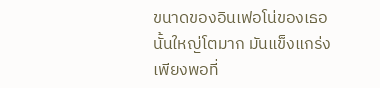ขนาดของอินเฟอโน่ของเธอนั้นใหญ่โตมาก มันแข็งแกร่งเพียงพอที่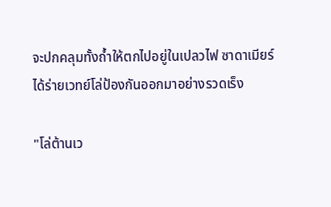จะปกคลุมทั้งถ้ำให้ตกไปอยู่ในเปลวไฟ ซาดาเมียร์ได้ร่ายเวทย์โล่ป้องกันออกมาอย่างรวดเร็ง

"โล่ต้านเว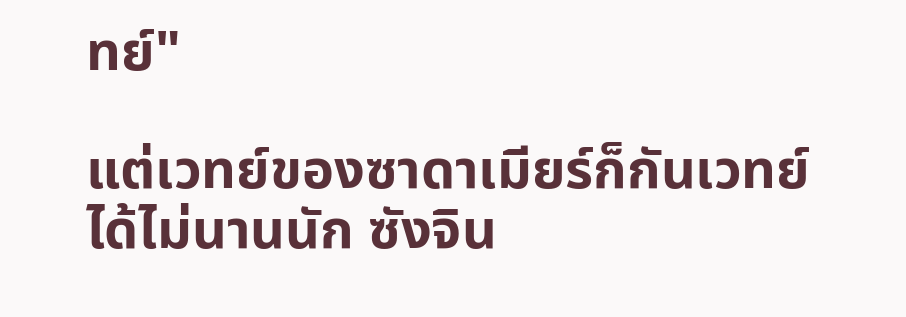ทย์"

แต่เวทย์ของซาดาเมียร์ก็กันเวทย์ได้ไม่นานนัก ซังจิน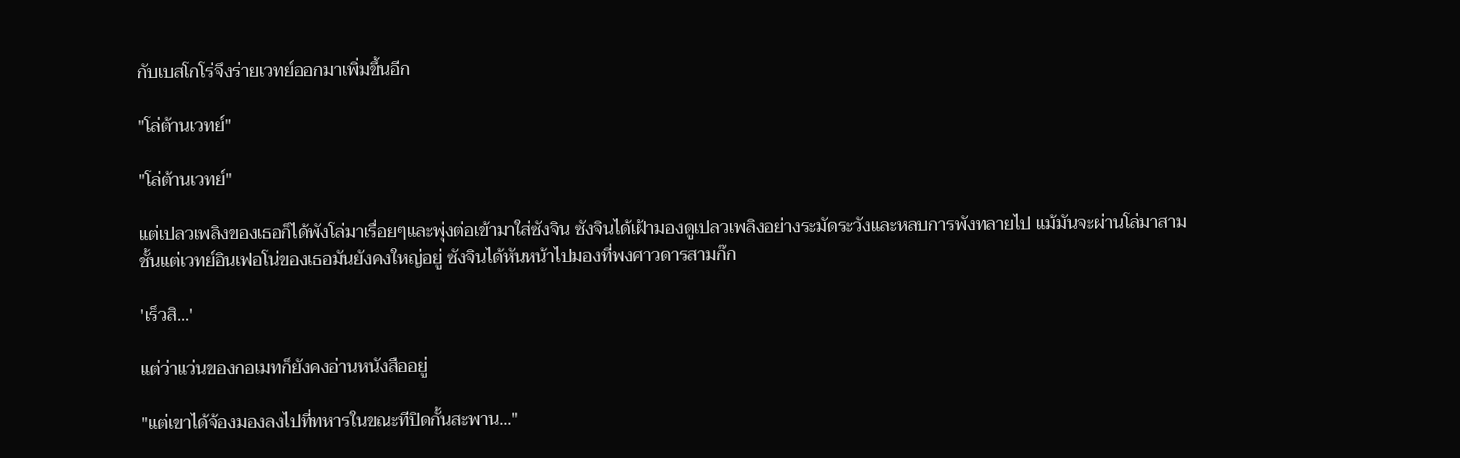กับเบสโกโร่จึงร่ายเวทย์ออกมาเพิ่มขึ้นอีก

"โล่ต้านเวทย์"

"โล่ต้านเวทย์"

แต่เปลวเพลิงของเธอก็ได้พังโล่มาเรื่อยๆและพุ่งต่อเข้ามาใส่ซังจิน ซังจินได้เฝ้ามองดูเปลวเพลิงอย่างระมัดระวังและหลบการพังทลายไป แม้มันจะผ่านโล่มาสามชั้นแต่เวทย์อินเฟอโน่ของเธอมันยังคงใหญ่อยู่ ซังจินได้หันหน้าไปมองที่พงศาวดารสามก๊ก

'เร็วสิ...'

แต่ว่าแว่นของกอเมทก็ยังคงอ่านหนังสืออยู่

"แต่เขาได้จ้องมองลงไปที่ทหารในขณะทีปิดกั้นสะพาน..."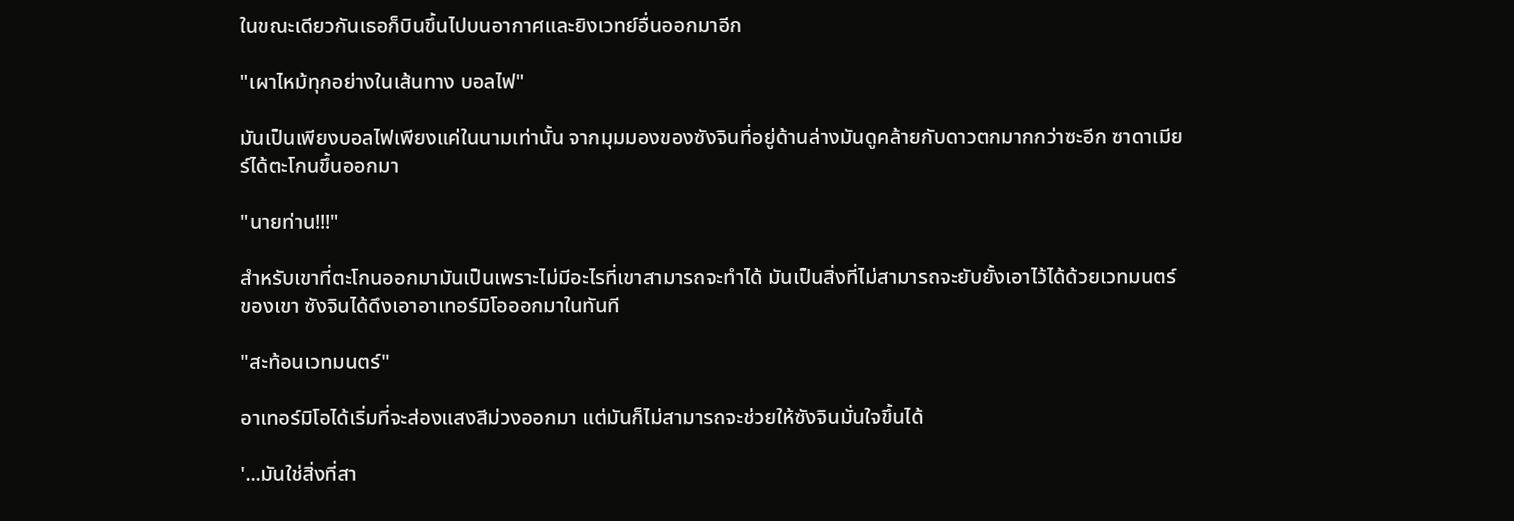ในขณะเดียวกันเธอก็บินขึ้นไปบนอากาศและยิงเวทย์อื่นออกมาอีก

"เผาไหม้ทุกอย่างในเส้นทาง บอลไฟ"

มันเป็นเพียงบอลไฟเพียงแค่ในนามเท่านั้น จากมุมมองของซังจินที่อยู่ด้านล่างมันดูคล้ายกับดาวตกมากกว่าซะอีก ซาดาเมียร์ได้ตะโกนขึ้นออกมา

"นายท่าน!!!"

สำหรับเขาที่ตะโกนออกมามันเป็นเพราะไม่มีอะไรที่เขาสามารถจะทำได้ มันเป็นสิ่งที่ไม่สามารถจะยับยั้งเอาไว้ได้ด้วยเวทมนตร์ของเขา ซังจินได้ดึงเอาอาเทอร์มิโอออกมาในทันที

"สะท้อนเวทมนตร์"

อาเทอร์มิโอได้เริ่มที่จะส่องแสงสีม่วงออกมา แต่มันก็ไม่สามารถจะช่วยให้ซังจินมั่นใจขึ้นได้

'...มันใช่สิ่งที่สา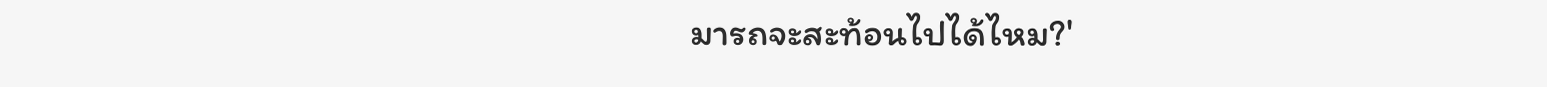มารถจะสะท้อนไปได้ไหม?'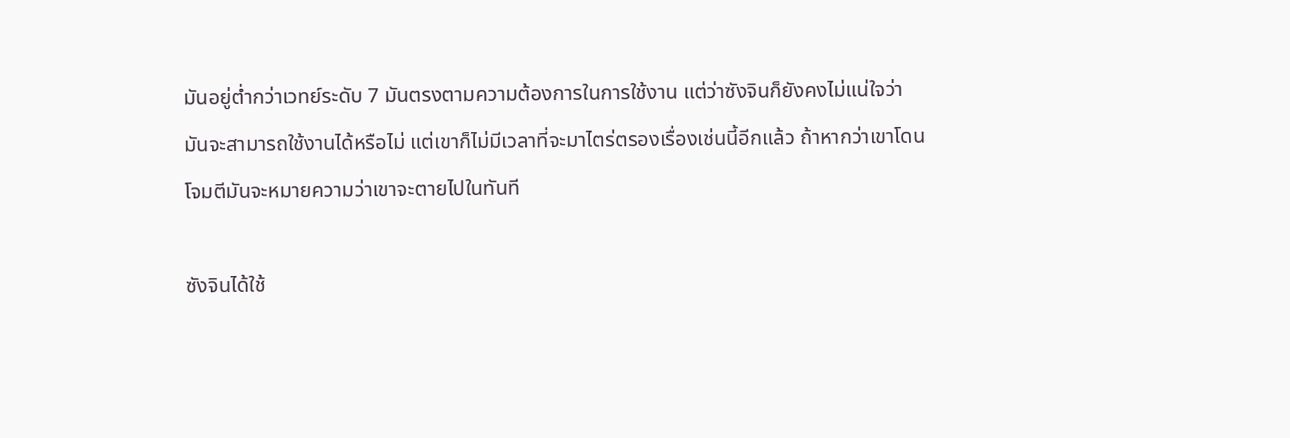มันอยู่ต่ำกว่าเวทย์ระดับ 7 มันตรงตามความต้องการในการใช้งาน แต่ว่าซังจินก็ยังคงไม่แน่ใจว่ามันจะสามารถใช้งานได้หรือไม่ แต่เขาก็ไม่มีเวลาที่จะมาไตร่ตรองเรื่องเช่นนี้อีกแล้ว ถ้าหากว่าเขาโดนโจมตีมันจะหมายความว่าเขาจะตายไปในทันที

ซังจินได้ใช้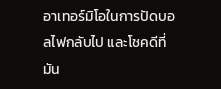อาเทอร์มิโอในการปัดบอลไฟกลับไป และโชคดีที่มัน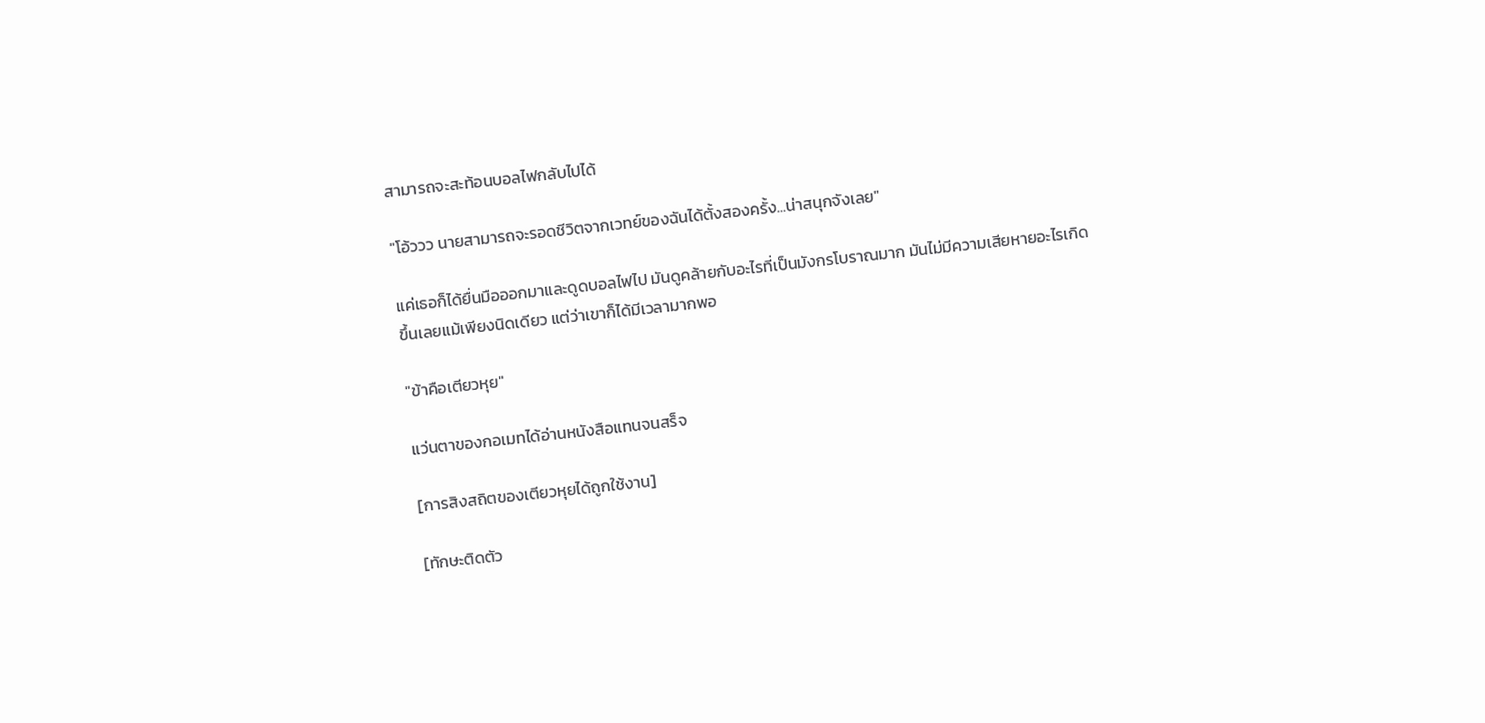สามารถจะสะท้อนบอลไฟกลับไปได้

"โอ้ววว นายสามารถจะรอดชีวิตจากเวทย์ของฉันได้ตั้งสองครั้ง...น่าสนุกจังเลย"

แค่เธอก็ได้ยื่นมือออกมาและดูดบอลไฟไป มันดูคล้ายกับอะไรที่เป็นมังกรโบราณมาก มันไม่มีความเสียหายอะไรเกิดขึ้นเลยแม้เพียงนิดเดียว แต่ว่าเขาก็ได้มีเวลามากพอ

"ข้าคือเตียวหุย"

แว่นตาของกอเมทได้อ่านหนังสือแทนจนสร็จ

[การสิงสถิตของเตียวหุยได้ถูกใช้งาน]

[ทักษะติดตัว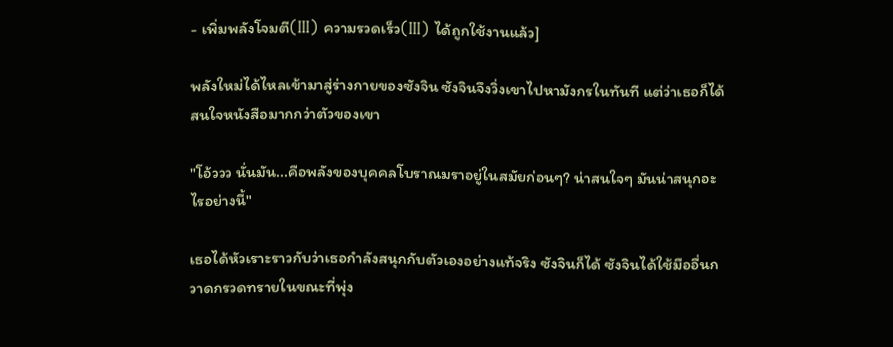- เพิ่มพลังโจมตี(III) ความรวดเร็ว(III) ได้ถูกใช้งานแล้ว]

พลังใหม่ได้ไหลเข้ามาสู่ร่างกายของซังจิน ซังจินจึงวิ่งเขาไปหามังกรในทันที แต่ว่าเธอก็ได้สนใจหนังสือมากกว่าตัวของเขา

"โอ้ววว นั่นมัน...คือพลังของบุคคลโบราณมราอยู่ในสมัยก่อนๆ? น่าสนใจๆ มันน่าสนุกอะไรอย่างนี้"

เธอได้หัวเราะราวกับว่าเธอกำลังสนุกกับตัวเองอย่างแท้จริง ซังจินก็ได้ ซังจินได้ใช้มืออื่นกวาดกรวดทรายในขณะที่พุ่ง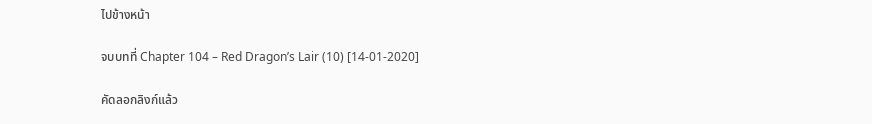ไปข้างหน้า

จบบทที่ Chapter 104 – Red Dragon’s Lair (10) [14-01-2020]

คัดลอกลิงก์แล้ว